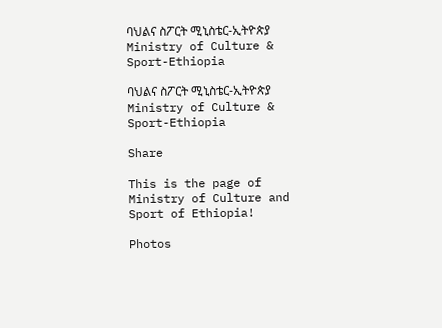ባህልና ስፖርት ሚኒስቴር-ኢትዮጵያ Ministry of Culture & Sport-Ethiopia

ባህልና ስፖርት ሚኒስቴር-ኢትዮጵያ Ministry of Culture & Sport-Ethiopia

Share

This is the page of Ministry of Culture and Sport of Ethiopia!

Photos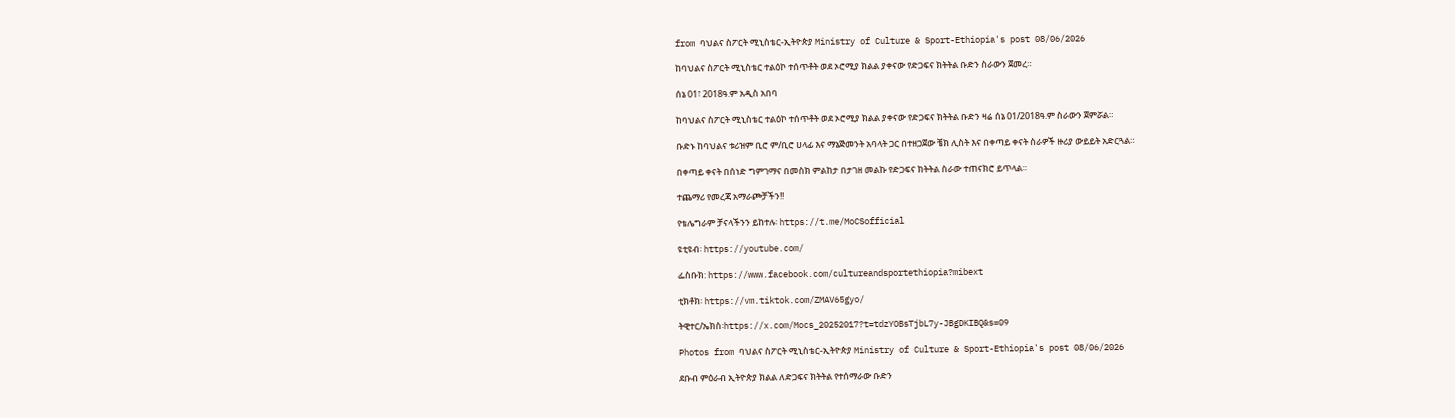from ባህልና ስፖርት ሚኒስቴር-ኢትዮጵያ Ministry of Culture & Sport-Ethiopia's post 08/06/2026

ከባህልና ስፖርት ሚኒስቴር ተልዕኮ ተሰጥቶት ወደ ኦሮሚያ ክልል ያቀናው የድጋፍና ክትትል ቡድን ስራውን ጀመረ።

ሰኔ 01፣ 2018ዓ.ም አዲስ አበባ

ከባህልና ስፖርት ሚኒስቴር ተልዕኮ ተሰጥቶት ወደ ኦሮሚያ ክልል ያቀናው የድጋፍና ክትትል ቡድን ዛሬ ሰኔ 01/2018ዓ.ም ስራውን ጀምሯል።

ቡድኑ ከባህልና ቱሪዝም ቢሮ ም/ቢሮ ሀላፊ እና ማኔጅመንት አባላት ጋር በተዘጋጀው ቼክ ሊስት እና በቀጣይ ቀናት ስራዎች ዙሪያ ውይይት አድርጓል።

በቀጣይ ቀናት በሰነድ ግምገማና በመስክ ምልከታ በታገዘ መልኩ የድጋፍና ክትትል ስራው ተጠናክሮ ይጥላል።

ተጨማሪ የመረጃ አማራጮቻችን!!

የቴሌግራም ቻናላችንን ይከተሉ፡ https://t.me/MoCSofficial

ዩቲዩብ፡ https://youtube.com/

ፌስቡክ: https://www.facebook.com/cultureandsportethiopia?mibext

ቲክቶክ፡ https://vm.tiktok.com/ZMAV65gyo/

ትዊተር/ኤክስ፡https://x.com/Mocs_20252017?t=tdzYOBsTjbL7y-JBgDKIBQ&s=09

Photos from ባህልና ስፖርት ሚኒስቴር-ኢትዮጵያ Ministry of Culture & Sport-Ethiopia's post 08/06/2026

ደቡብ ምዕራብ ኢትዮጵያ ክልል ለድጋፍና ክትትል የተሰማራው ቡድን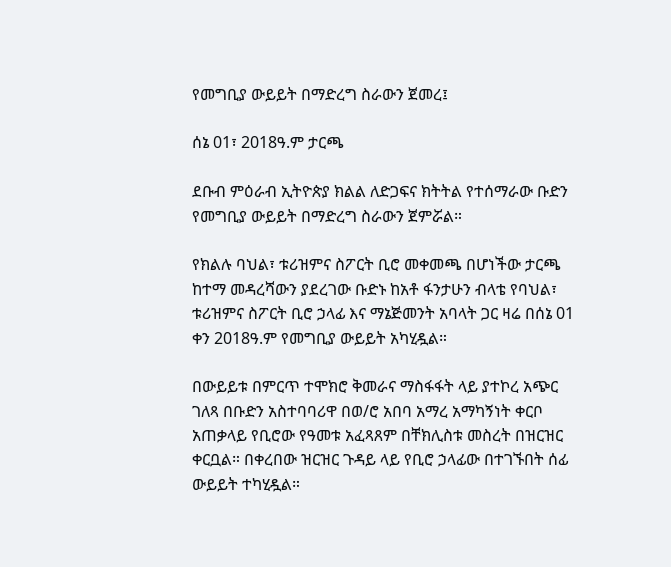የመግቢያ ውይይት በማድረግ ስራውን ጀመረ፤

ሰኔ 01፣ 2018ዓ.ም ታርጫ

ደቡብ ምዕራብ ኢትዮጵያ ክልል ለድጋፍና ክትትል የተሰማራው ቡድን የመግቢያ ውይይት በማድረግ ስራውን ጀምሯል።

የክልሉ ባህል፣ ቱሪዝምና ስፖርት ቢሮ መቀመጫ በሆነችው ታርጫ ከተማ መዳረሻውን ያደረገው ቡድኑ ከአቶ ፋንታሁን ብላቴ የባህል፣ ቱሪዝምና ስፖርት ቢሮ ኃላፊ እና ማኔጅመንት አባላት ጋር ዛሬ በሰኔ 01 ቀን 2018ዓ.ም የመግቢያ ውይይት አካሂዷል።

በውይይቱ በምርጥ ተሞክሮ ቅመራና ማስፋፋት ላይ ያተኮረ አጭር ገለጻ በቡድን አስተባባሪዋ በወ/ሮ አበባ አማረ አማካኝነት ቀርቦ አጠቃላይ የቢሮው የዓመቱ አፈጻጸም በቸክሊስቱ መስረት በዝርዝር ቀርቧል። በቀረበው ዝርዝር ጉዳይ ላይ የቢሮ ኃላፊው በተገኙበት ሰፊ ውይይት ተካሂዷል።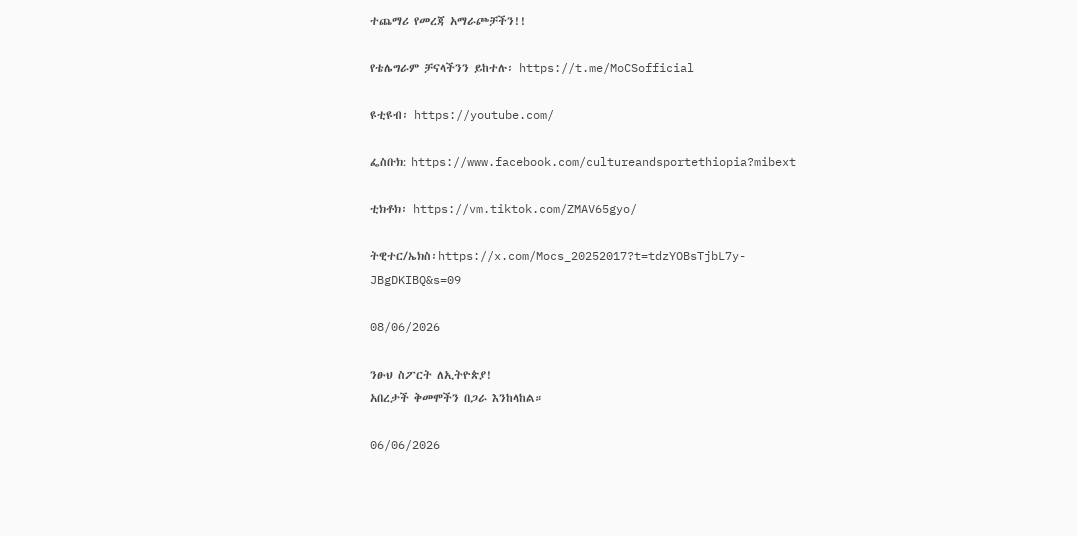ተጨማሪ የመረጃ አማራጮቻችን!!

የቴሌግራም ቻናላችንን ይከተሉ፡ https://t.me/MoCSofficial

ዩቲዩብ፡ https://youtube.com/

ፌስቡክ: https://www.facebook.com/cultureandsportethiopia?mibext

ቲክቶክ፡ https://vm.tiktok.com/ZMAV65gyo/

ትዊተር/ኤክስ፡https://x.com/Mocs_20252017?t=tdzYOBsTjbL7y-JBgDKIBQ&s=09

08/06/2026

ንፁህ ስፖርት ለኢትዮጵያ!
አበረታች ቅመሞችን በጋራ እንከላከል።

06/06/2026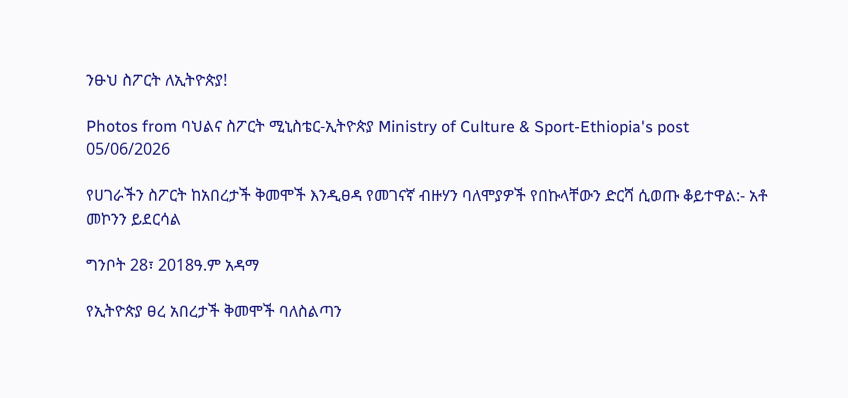ንፁህ ስፖርት ለኢትዮጵያ!

Photos from ባህልና ስፖርት ሚኒስቴር-ኢትዮጵያ Ministry of Culture & Sport-Ethiopia's post 05/06/2026

የሀገራችን ስፖርት ከአበረታች ቅመሞች እንዲፀዳ የመገናኛ ብዙሃን ባለሞያዎች የበኩላቸውን ድርሻ ሲወጡ ቆይተዋል:- አቶ መኮንን ይደርሳል

ግንቦት 28፣ 2018ዓ.ም አዳማ

የኢትዮጵያ ፀረ አበረታች ቅመሞች ባለስልጣን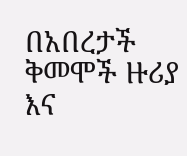በአበረታች ቅመሞች ዙሪያ እና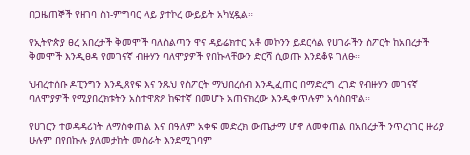በጋዜጠኞች የዘገባ ስነ-ምግባር ላይ ያተኮረ ውይይት አካሂዷል።

የኢትዮጵያ ፀረ አበረታች ቅመሞች ባለስልጣን ዋና ዳይሬክተር አቶ መኮንን ይደርሳል የሀገራችን ስፖርት ከአበረታች ቅመሞች እንዲፀዳ የመገናኛ ብዙሃን ባለሞያዎች የበኩላቸውን ድርሻ ሲወጡ እንደቆዩ ገለፁ።

ህብረተሰቡ ዶፒንግን እንዲጸየፍ እና ንጹህ የስፖርት ማህበረሰብ እንዲፈጠር በማድረግ ረገድ የብዙሃን መገናኛ ባለሞያዎች የሚያበረክቱትን አስተዋጽዖ ከፍተኛ በመሆኑ አጠናክረው እንዲቀጥሉም አሳስበዋል።

የሀገርን ተወዳዳሪነት ለማስቀጠል እና በዓለም አቀፍ መድረክ ውጤታማ ሆኖ ለመቀጠል በአበረታች ንጥረነገር ዙሪያ ሁሉም በየበኩሉ ያለመታከት መስራት እንደሚገባም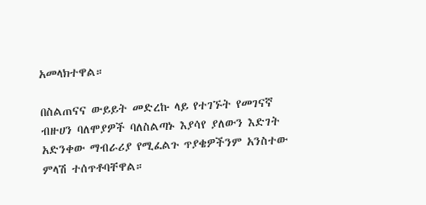አመላክተዋል።

በስልጠናና ውይይት መድረኩ ላይ የተገኙት የመገናኛ ብዙሀን ባለሞያዎች ባለስልጣኑ እያሳየ ያለውን እድገት አድንቀው ማብራሪያ የሚፈልጉ ጥያቄዎችንም አንስተው ምላሽ ተሰጥቶባቸዋል።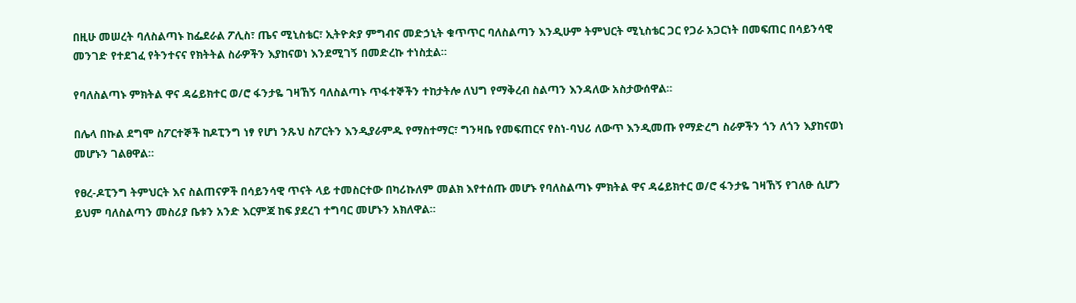በዚሁ መሠረት ባለስልጣኑ ከፌደራል ፖሊስ፣ ጤና ሚኒስቴር፣ ኢትዮጵያ ምግብና መድኃኒት ቁጥጥር ባለስልጣን እንዲሁም ትምህርት ሚኒስቴር ጋር የጋራ አጋርነት በመፍጠር በሳይንሳዊ መንገድ የተደገፈ የትንተናና የክትትል ስራዎችን እያከናወነ እንደሚገኝ በመድረኩ ተነስቷል።

የባለስልጣኑ ምክትል ዋና ዳሬይክተር ወ/ሮ ፋንታዬ ገዛኸኝ ባለስልጣኑ ጥፋተኞችን ተከታትሎ ለህግ የማቅረብ ስልጣን እንዳለው አስታውሰዋል።

በሌላ በኩል ደግሞ ስፖርተኞች ከዶፒንግ ነፃ የሆነ ንጹህ ስፖርትን እንዲያራምዱ የማስተማር፣ ግንዛቤ የመፍጠርና የስነ-ባህሪ ለውጥ እንዲመጡ የማድረግ ስራዎችን ጎን ለጎን እያከናወነ መሆኑን ገልፀዋል።

የፀረ-ዶፒንግ ትምህርት እና ስልጠናዎች በሳይንሳዊ ጥናት ላይ ተመስርተው በካሪኩለም መልክ እየተሰጡ መሆኑ የባለስልጣኑ ምክትል ዋና ዳሬይክተር ወ/ሮ ፋንታዬ ገዛኸኝ የገለፁ ሲሆን ይህም ባለስልጣን መስሪያ ቤቱን አንድ እርምጃ ከፍ ያደረገ ተግባር መሆኑን አክለዋል።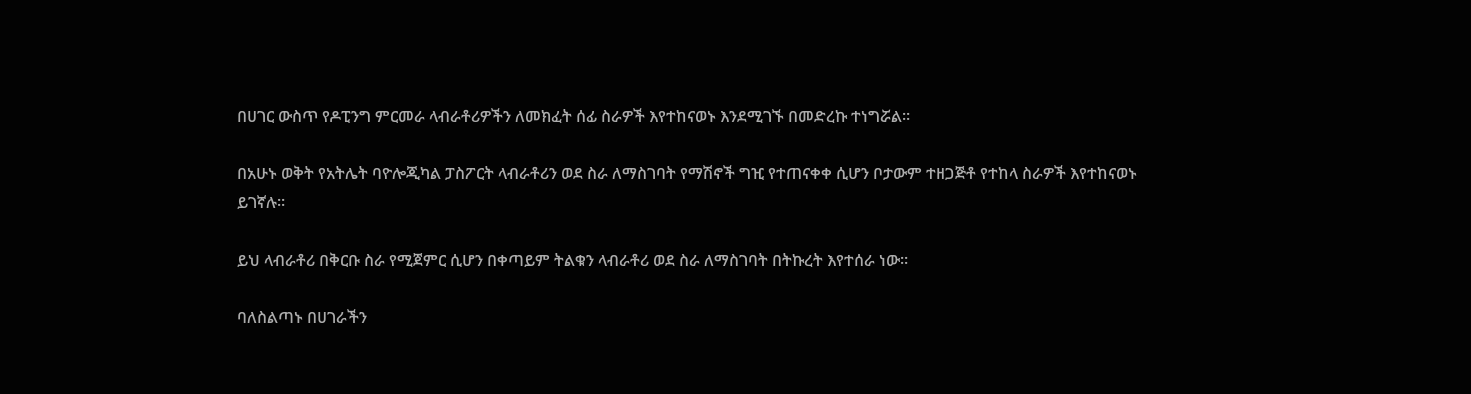በሀገር ውስጥ የዶፒንግ ምርመራ ላብራቶሪዎችን ለመክፈት ሰፊ ስራዎች እየተከናወኑ እንደሚገኙ በመድረኩ ተነግሯል።

በአሁኑ ወቅት የአትሌት ባዮሎጂካል ፓስፖርት ላብራቶሪን ወደ ስራ ለማስገባት የማሽኖች ግዢ የተጠናቀቀ ሲሆን ቦታውም ተዘጋጅቶ የተከላ ስራዎች እየተከናወኑ ይገኛሉ።

ይህ ላብራቶሪ በቅርቡ ስራ የሚጀምር ሲሆን በቀጣይም ትልቁን ላብራቶሪ ወደ ስራ ለማስገባት በትኩረት እየተሰራ ነው።

ባለስልጣኑ በሀገራችን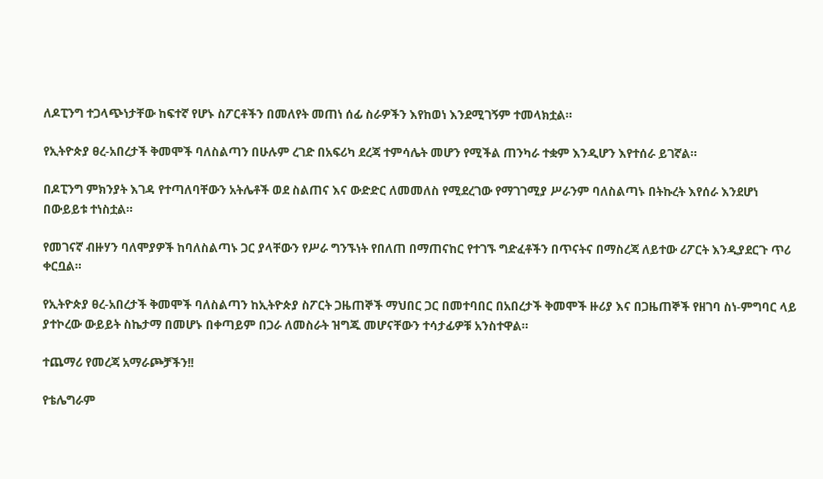ለዶፒንግ ተጋላጭነታቸው ከፍተኛ የሆኑ ስፖርቶችን በመለየት መጠነ ሰፊ ስራዎችን እየከወነ እንደሚገኝም ተመላክቷል።

የኢትዮጵያ ፀረ-አበረታች ቅመሞች ባለስልጣን በሁሉም ረገድ በአፍሪካ ደረጃ ተምሳሌት መሆን የሚችል ጠንካራ ተቋም እንዲሆን እየተሰራ ይገኛል።

በዶፒንግ ምክንያት እገዳ የተጣለባቸውን አትሌቶች ወደ ስልጠና እና ውድድር ለመመለስ የሚደረገው የማገገሚያ ሥራንም ባለስልጣኑ በትኩረት እየሰራ እንደሆነ በውይይቱ ተነስቷል።

የመገናኛ ብዙሃን ባለሞያዎች ከባለስልጣኑ ጋር ያላቸውን የሥራ ግንኙነት የበለጠ በማጠናከር የተገኙ ግድፈቶችን በጥናትና በማስረጃ ለይተው ሪፖርት እንዲያደርጉ ጥሪ ቀርቧል።

የኢትዮጵያ ፀረ-አበረታች ቅመሞች ባለስልጣን ከኢትዮጵያ ስፖርት ጋዜጠኞች ማህበር ጋር በመተባበር በአበረታች ቅመሞች ዙሪያ እና በጋዜጠኞች የዘገባ ስነ-ምግባር ላይ ያተኮረው ውይይት ስኬታማ በመሆኑ በቀጣይም በጋራ ለመስራት ዝግጁ መሆናቸውን ተሳታፊዎቹ አንስተዋል።

ተጨማሪ የመረጃ አማራጮቻችን!!

የቴሌግራም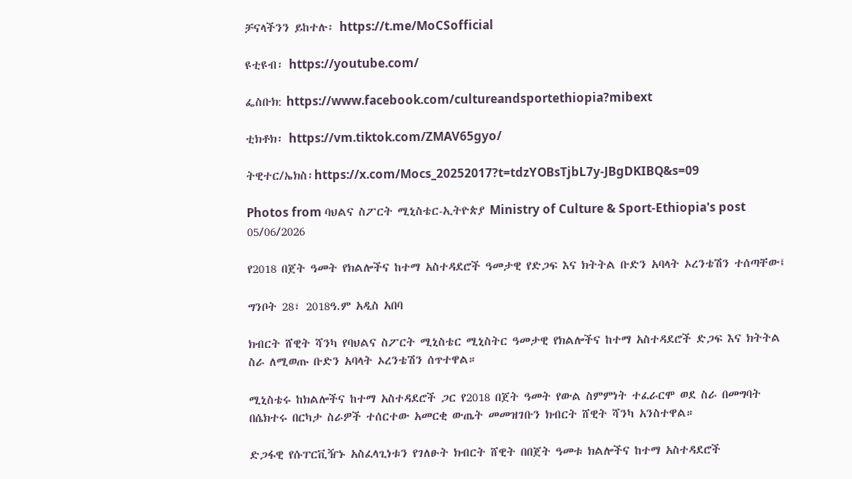ቻናላችንን ይከተሉ፡ https://t.me/MoCSofficial

ዩቲዩብ፡ https://youtube.com/

ፌስቡክ: https://www.facebook.com/cultureandsportethiopia?mibext

ቲክቶክ፡ https://vm.tiktok.com/ZMAV65gyo/

ትዊተር/ኤክስ፡https://x.com/Mocs_20252017?t=tdzYOBsTjbL7y-JBgDKIBQ&s=09

Photos from ባህልና ስፖርት ሚኒስቴር-ኢትዮጵያ Ministry of Culture & Sport-Ethiopia's post 05/06/2026

የ2018 በጀት ዓመት የክልሎችና ከተማ አስተዳደሮች ዓመታዊ የድጋፍ እና ክትትል ቡድን አባላት ኦረንቴሽን ተሰጣቸው፤

ግንቦት 28፣ 2018ዓ.ም አዲስ አበባ

ክብርት ሸዊት ሻንካ የባህልና ስፖርት ሚኒስቴር ሚኒስትር ዓመታዊ የክልሎችና ከተማ አስተዳደሮች ድጋፍ እና ክትትል ስራ ለሚወጡ ቡድን አባላት ኦረንቴሽን ሰጥተዋል።

ሚኒስቴሩ ከክልሎችና ከተማ አስተዳደሮች ጋር የ2018 በጀት ዓመት የውል ስምምነት ተፈራርሞ ወደ ስራ በመግባት በሴክተሩ በርካታ ስራዎች ተሰርተው አመርቂ ውጤት መመዝገቡን ክብርት ሸዊት ሻንካ አንስተዋል።

ድጋፋዊ የሱፐርቪዥኑ አስፈላጊነቱን የገለፁት ክብርት ሸዊት በበጀት ዓመቱ ክልሎችና ከተማ አስተዳደሮች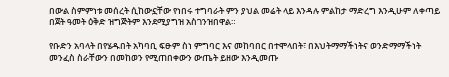በውል ስምምነቱ መሰረት ሲከውኗቸው የነበሩ ተግባራት ምን ያህል መሬት ላይ እንዳሉ ምልከታ ማድረግ እንዲሁም ለቀጣይ በጀት ዓመት ዕቅድ ዝግጅትም እንደሚያግዝ አስገንዝበዋል።

የቡድን አባላት በየሄዱበት አካባቢ ፍፁም ስነ ምግባር እና መከባበር በተሞላበት፣ በእህትማማችነትና ወንድማማችነት መንፈስ ስራቸውን በመከወን የሚጠበቀውን ውጤት ይዘው እንዲመጡ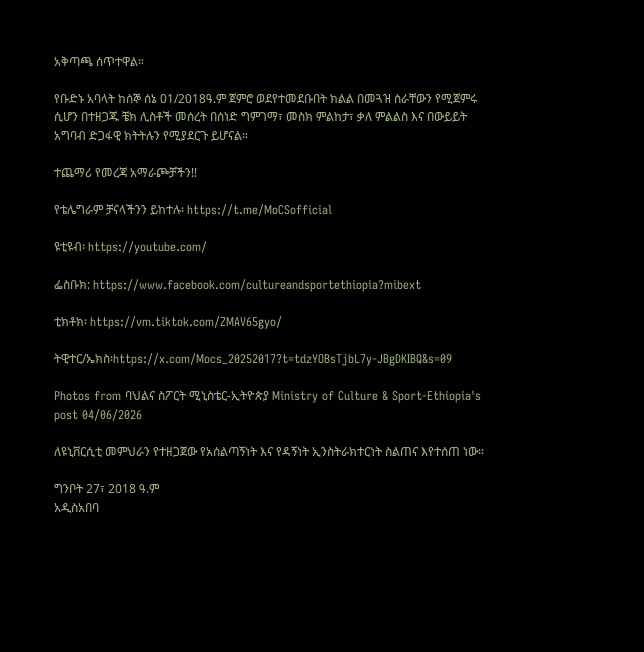አቅጣጫ ሰጥተዋል።

የቡድኑ አባላት ከሰኞ ሰኔ 01/2018ዓ.ም ጀምሮ ወደየተመደቡበት ክልል በመጓዝ ስራቸውን የሚጀምሩ ሲሆን በተዘጋጁ ቼክ ሊስቶች መሰረት በሰነድ ግምገማ፣ መስክ ምልከታ፣ ቃለ ምልልስ እና በውይይት አግባብ ድጋፋዊ ክትትሉን የሚያደርጉ ይሆናል።

ተጨማሪ የመረጃ አማራጮቻችን!!

የቴሌግራም ቻናላችንን ይከተሉ፡ https://t.me/MoCSofficial

ዩቲዩብ፡ https://youtube.com/

ፌስቡክ: https://www.facebook.com/cultureandsportethiopia?mibext

ቲክቶክ፡ https://vm.tiktok.com/ZMAV65gyo/

ትዊተር/ኤክስ፡https://x.com/Mocs_20252017?t=tdzYOBsTjbL7y-JBgDKIBQ&s=09

Photos from ባህልና ስፖርት ሚኒስቴር-ኢትዮጵያ Ministry of Culture & Sport-Ethiopia's post 04/06/2026

ለዩኒቨርሲቲ መምህራን የተዘጋጀው የአሰልጣኝነት እና የዳኝነት ኢንስትራክተርነት ስልጠና እየተሰጠ ነው።

ግንቦት 27፣ 2018 ዓ.ም
አዲስአበባ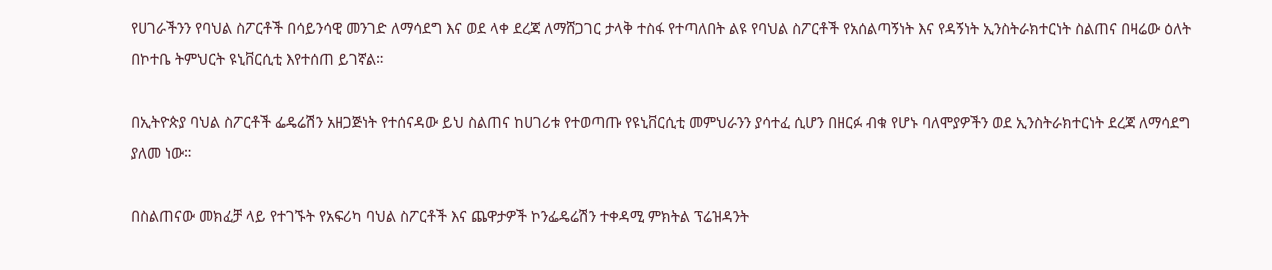የሀገራችንን የባህል ስፖርቶች በሳይንሳዊ መንገድ ለማሳደግ እና ወደ ላቀ ደረጃ ለማሸጋገር ታላቅ ተስፋ የተጣለበት ልዩ የባህል ስፖርቶች የአሰልጣኝነት እና የዳኝነት ኢንስትራክተርነት ስልጠና በዛሬው ዕለት በኮተቤ ትምህርት ዩኒቨርሲቲ እየተሰጠ ይገኛል።

በኢትዮጵያ ባህል ስፖርቶች ፌዴሬሽን አዘጋጅነት የተሰናዳው ይህ ስልጠና ከሀገሪቱ የተወጣጡ የዩኒቨርሲቲ መምህራንን ያሳተፈ ሲሆን በዘርፉ ብቁ የሆኑ ባለሞያዎችን ወደ ኢንስትራክተርነት ደረጃ ለማሳደግ ያለመ ነው።

በስልጠናው መክፈቻ ላይ የተገኙት የአፍሪካ ባህል ስፖርቶች እና ጨዋታዎች ኮንፌዴሬሽን ተቀዳሚ ምክትል ፕሬዝዳንት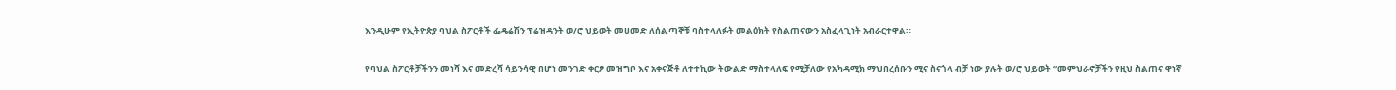እንዲሁም የኢትዮጵያ ባህል ስፖርቶች ፌዴሬሽን ፕሬዝዳንት ወ/ሮ ህይወት መሀመድ ለሰልጣኞቹ ባስተላለፉት መልዕክት የስልጠናውን አስፈላጊነት አብራርተዋል።

የባህል ስፖርቶቻችንን መነሻ እና መድረሻ ሳይንሳዊ በሆነ መንገድ ቀርፆ መዝግቦ እና አቀናጅቶ ለተተኪው ትውልድ ማስተላለፍ የሚቻለው የአካዳሚክ ማህበረሰቡን ሚና ስናጎላ ብቻ ነው ያሉት ወ/ሮ ህይወት “መምህራኖቻችን የዚህ ስልጠና ዋነኛ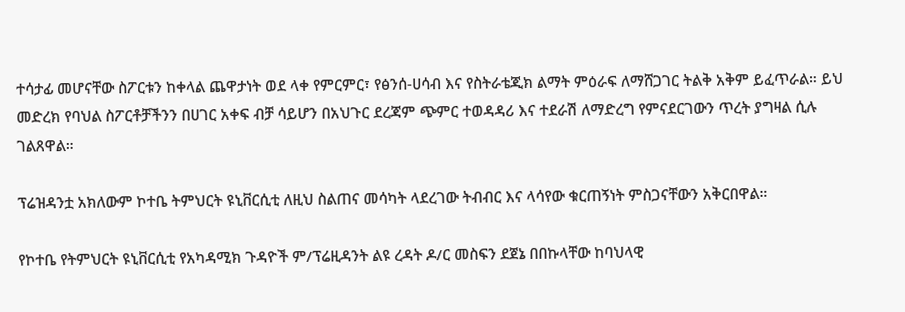ተሳታፊ መሆናቸው ስፖርቱን ከቀላል ጨዋታነት ወደ ላቀ የምርምር፣ የፅንሰ-ሀሳብ እና የስትራቴጂክ ልማት ምዕራፍ ለማሸጋገር ትልቅ አቅም ይፈጥራል። ይህ መድረክ የባህል ስፖርቶቻችንን በሀገር አቀፍ ብቻ ሳይሆን በአህጉር ደረጃም ጭምር ተወዳዳሪ እና ተደራሽ ለማድረግ የምናደርገውን ጥረት ያግዛል ሲሉ ገልጸዋል።

ፕሬዝዳንቷ አክለውም ኮተቤ ትምህርት ዩኒቨርሲቲ ለዚህ ስልጠና መሳካት ላደረገው ትብብር እና ላሳየው ቁርጠኝነት ምስጋናቸውን አቅርበዋል።

የኮተቤ የትምህርት ዩኒቨርሲቲ የአካዳሚክ ጉዳዮች ም/ፕሬዚዳንት ልዩ ረዳት ዶ/ር መስፍን ደጀኔ በበኩላቸው ከባህላዊ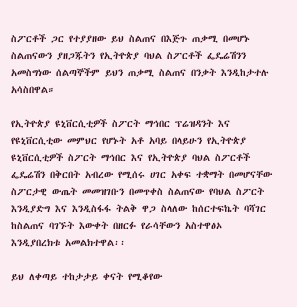ስፖርቶች ጋር የተያያዘው ይህ ስልጠና በእጅጉ ጠቃሚ በመሆኑ ስልጠናውን ያዘጋጁትን የኢትዮጵያ ባህል ስፖርቶች ፌዴሬሽንን አመስግነው ሰልጣኞችም ይህን ጠቃሚ ስልጠና በንቃት እንዲከታተሉ አሳስበዋል።

የኢትዮጵያ ዩኒቨርሲቲዎች ስፖርት ማኅበር ፕሬዝዳንት እና የዩኒቨርሲቲው መምህር የሆኑት አቶ አባይ በላይሁን የኢትዮጵያ ዩኒቨርሲቲዎች ስፖርት ማኅበር እና የኢትዮጵያ ባህል ስፖርቶች ፌዴሬሽን በቅርበት አብረው የሚሰሩ ሀገር አቀፍ ተቋማት በመሆናቸው ስፖርታዊ ውጤት መመዝገቡን በመጥቀስ ስልጠናው የባህል ስፖርት እንዲያድግ እና እንዲስፋፋ ትልቅ ዋጋ ስላለው ከሰርተፍኬት ባሻገር ከስልጠና ባገኙት እውቀት በዘርፉ የራሳቸውን አስተዋፅኦ እንዲያበረክቱ አመልክተዋል፡፡

ይህ ለቀጣይ ተከታታይ ቀናት የሚቆየው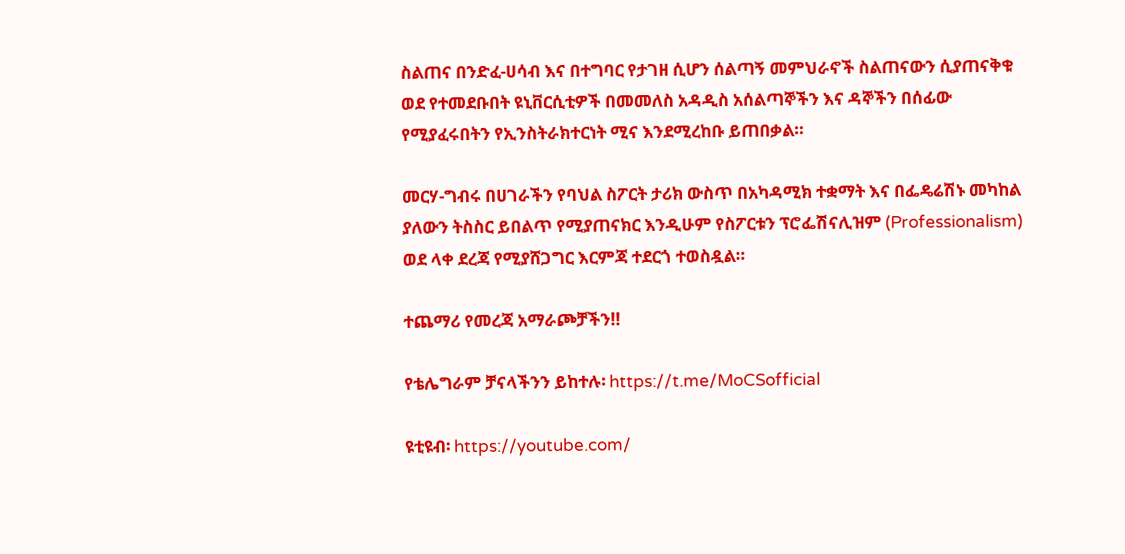ስልጠና በንድፈ-ሀሳብ እና በተግባር የታገዘ ሲሆን ሰልጣኝ መምህራኖች ስልጠናውን ሲያጠናቅቁ ወደ የተመደቡበት ዩኒቨርሲቲዎች በመመለስ አዳዲስ አሰልጣኞችን እና ዳኞችን በሰፊው የሚያፈሩበትን የኢንስትራክተርነት ሚና እንደሚረከቡ ይጠበቃል።

መርሃ-ግብሩ በሀገራችን የባህል ስፖርት ታሪክ ውስጥ በአካዳሚክ ተቋማት እና በፌዴሬሽኑ መካከል ያለውን ትስስር ይበልጥ የሚያጠናክር እንዲሁም የስፖርቱን ፕሮፌሽናሊዝም (Professionalism) ወደ ላቀ ደረጃ የሚያሸጋግር እርምጃ ተደርጎ ተወስዷል።

ተጨማሪ የመረጃ አማራጮቻችን!!

የቴሌግራም ቻናላችንን ይከተሉ፡ https://t.me/MoCSofficial

ዩቲዩብ፡ https://youtube.com/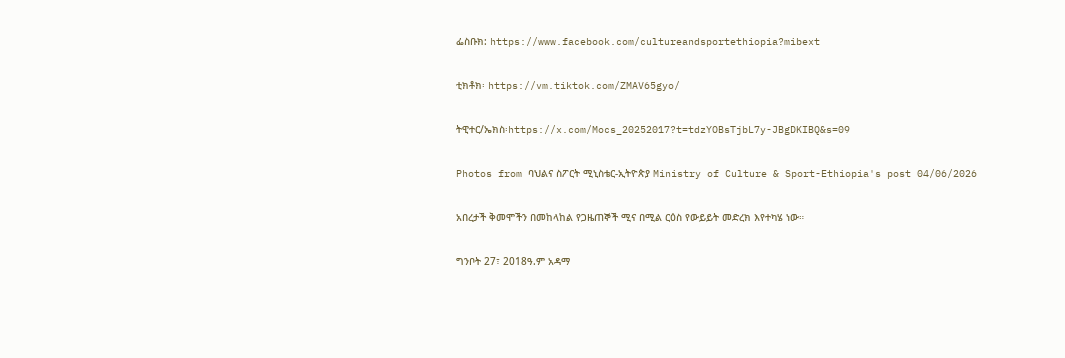ፌስቡክ: https://www.facebook.com/cultureandsportethiopia?mibext

ቲክቶክ፡ https://vm.tiktok.com/ZMAV65gyo/

ትዊተር/ኤክስ፡https://x.com/Mocs_20252017?t=tdzYOBsTjbL7y-JBgDKIBQ&s=09

Photos from ባህልና ስፖርት ሚኒስቴር-ኢትዮጵያ Ministry of Culture & Sport-Ethiopia's post 04/06/2026

አበረታች ቅመሞችን በመከላከል የጋዜጠኞች ሚና በሚል ርዕስ የውይይት መድረክ እየተካሄ ነው።

ግንቦት 27፣ 2018ዓ.ም አዳማ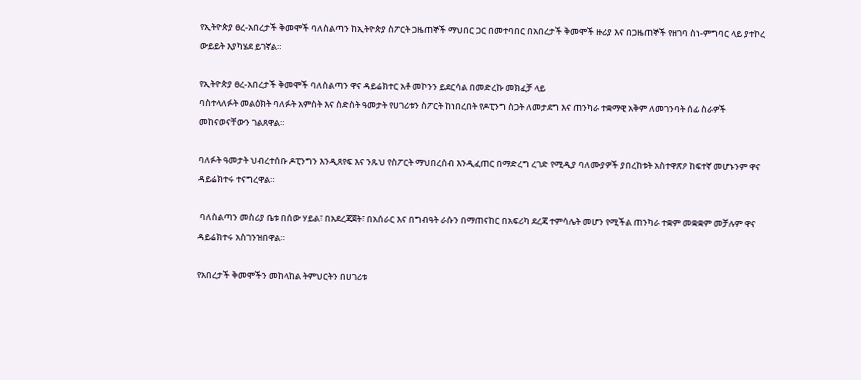የኢትዮጵያ ፀረ-አበረታች ቅመሞች ባለስልጣን ከኢትዮጵያ ስፖርት ጋዜጠኞች ማህበር ጋር በመተባበር በአበረታች ቅመሞች ዙሪያ እና በጋዜጠኞች የዘገባ ስነ-ምግባር ላይ ያተኮረ ውይይት እያካሄደ ይገኛል።

የኢትዮጵያ ፀረ-አበረታች ቅመሞች ባለስልጣን ዋና ዳይሬክተር አቶ መኮንን ይደርሳል በመድረኩ መክፈቻ ላይ
ባስተላለፉት መልዕክት ባለፉት አምስት እና ስድስት ዓመታት የሀገሪቱን ስፖርት ከነበረበት የዶፒንግ ስጋት ለመታደግ እና ጠንካራ ተቋማዊ አቅም ለመገንባት ሰፊ ስራዎች መከናወናቸውን ገልጸዋል።

ባለፉት ዓመታት ህብረተሰቡ ዶፒንግን እንዲጸየፍ እና ንጹህ የስፖርት ማህበረሰብ እንዲፈጠር በማድረግ ረገድ የሚዲያ ባለሙያዎች ያበረከቱት አስተዋጽዖ ከፍተኛ መሆኑንም ዋና ዳይሬክተሩ ተናግረዋል።

 ባለስልጣን መስሪያ ቤቱ በሰው ሃይል፣ በአደረጃጀት፣ በአሰራር እና በግብዓት ራሱን በማጠናከር በአፍሪካ ደረጃ ተምሳሌት መሆን የሚችል ጠንካራ ተቋም መቋቋም መቻሉም ዋና ዳይሬክተሩ አስገንዝበዋል።

የአበረታች ቅመሞችን መከላከል ትምህርትን በሀገሪቱ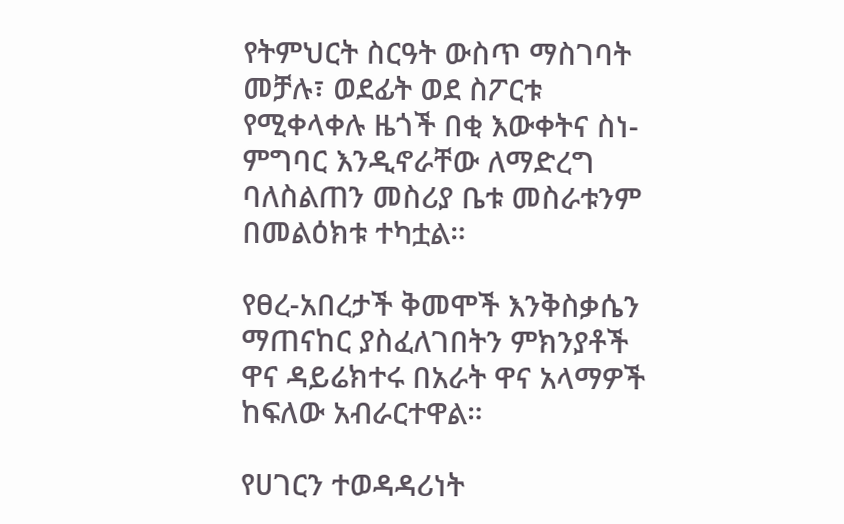የትምህርት ስርዓት ውስጥ ማስገባት መቻሉ፣ ወደፊት ወደ ስፖርቱ የሚቀላቀሉ ዜጎች በቂ እውቀትና ስነ-ምግባር እንዲኖራቸው ለማድረግ ባለስልጠን መስሪያ ቤቱ መስራቱንም በመልዕክቱ ተካቷል።

የፀረ-አበረታች ቅመሞች እንቅስቃሴን ማጠናከር ያስፈለገበትን ምክንያቶች ዋና ዳይሬክተሩ በአራት ዋና አላማዎች ከፍለው አብራርተዋል።

የሀገርን ተወዳዳሪነት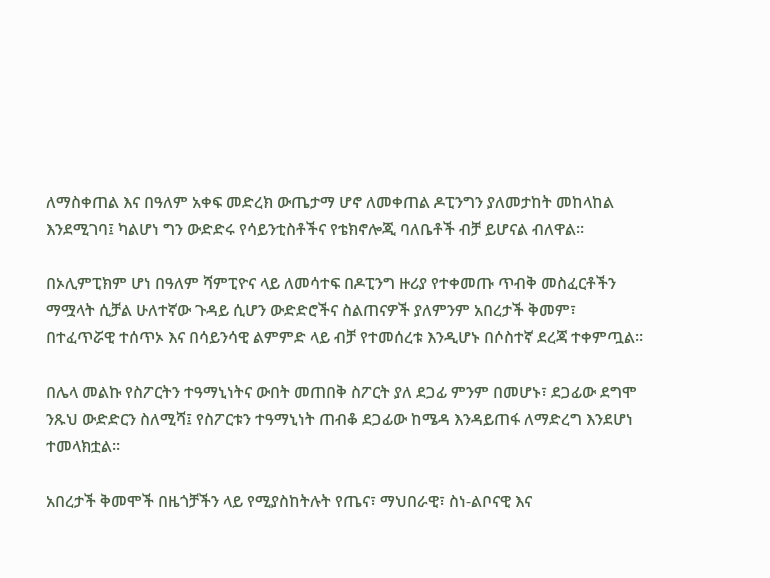ለማስቀጠል እና በዓለም አቀፍ መድረክ ውጤታማ ሆኖ ለመቀጠል ዶፒንግን ያለመታከት መከላከል እንደሚገባ፤ ካልሆነ ግን ውድድሩ የሳይንቲስቶችና የቴክኖሎጂ ባለቤቶች ብቻ ይሆናል ብለዋል።

በኦሊምፒክም ሆነ በዓለም ሻምፒዮና ላይ ለመሳተፍ በዶፒንግ ዙሪያ የተቀመጡ ጥብቅ መስፈርቶችን ማሟላት ሲቻል ሁለተኛው ጉዳይ ሲሆን ውድድሮችና ስልጠናዎች ያለምንም አበረታች ቅመም፣ በተፈጥሯዊ ተሰጥኦ እና በሳይንሳዊ ልምምድ ላይ ብቻ የተመሰረቱ እንዲሆኑ በሶስተኛ ደረጃ ተቀምጧል።

በሌላ መልኩ የስፖርትን ተዓማኒነትና ውበት መጠበቅ ስፖርት ያለ ደጋፊ ምንም በመሆኑ፣ ደጋፊው ደግሞ ንጹህ ውድድርን ስለሚሻ፤ የስፖርቱን ተዓማኒነት ጠብቆ ደጋፊው ከሜዳ እንዳይጠፋ ለማድረግ እንደሆነ ተመላክቷል።

አበረታች ቅመሞች በዜጎቻችን ላይ የሚያስከትሉት የጤና፣ ማህበራዊ፣ ስነ-ልቦናዊ እና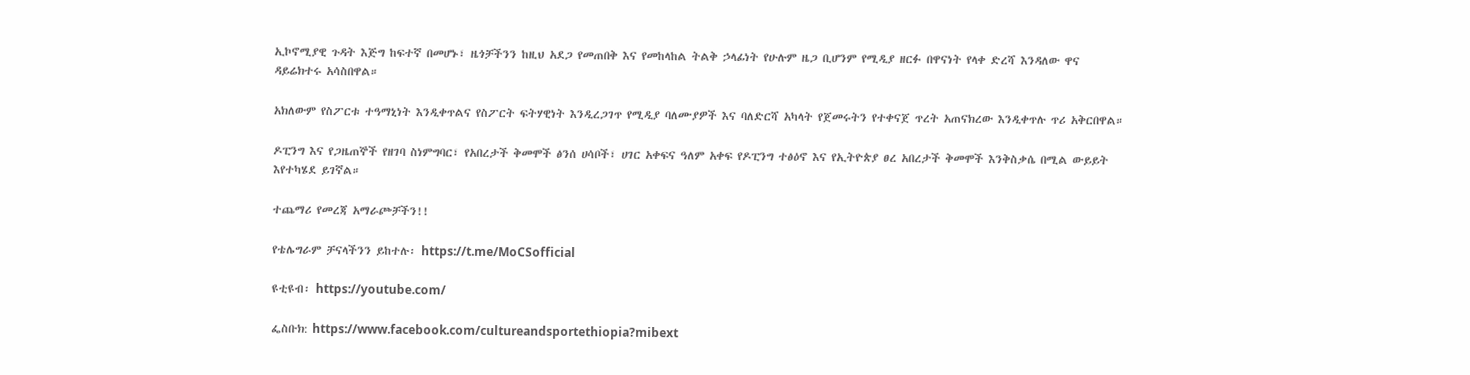ኢኮኖሚያዊ ጉዳት እጅግ ከፍተኛ በመሆኑ፣ ዜጎቻችንን ከዚህ አደጋ የመጠበቅ እና የመከላከል ትልቅ ኃላፊነት የሁሉም ዜጋ ቢሆንም የሚዲያ ዘርፉ በዋናነት የላቀ ድረሻ እንዳለው ዋና ዳይሬክተሩ አሳስበዋል።

አክለውም የስፖርቱ ተዓማኒነት እንዲቀጥልና የስፖርት ፍትሃዊነት እንዲረጋገጥ የሚዲያ ባለሙያዎች እና ባለድርሻ አካላት የጀመሩትን የተቀናጀ ጥረት አጠናክረው እንዲቀጥሉ ጥሪ አቅርበዋል።

ዶፒንግ እና የጋዜጠኞች የዘገባ ስነምግባር፣ የአበረታች ቅመሞች ፅንሰ ሀሳቦች፣ ሀገር አቀፍና ዓለም አቀፍ የዶፒንግ ተፅዕኖ እና የኢትዮጵያ ፀረ አበረታች ቅመሞች እንቅስቃሴ በሚል ውይይት እየተካሄደ ይገኛል።

ተጨማሪ የመረጃ አማራጮቻችን!!

የቴሌግራም ቻናላችንን ይከተሉ፡ https://t.me/MoCSofficial

ዩቲዩብ፡ https://youtube.com/

ፌስቡክ: https://www.facebook.com/cultureandsportethiopia?mibext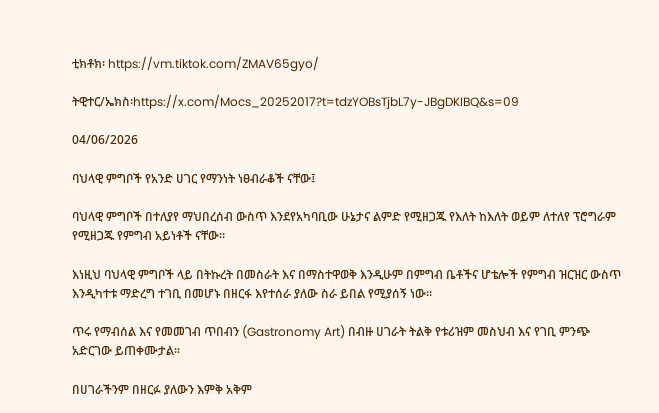ቲክቶክ፡ https://vm.tiktok.com/ZMAV65gyo/

ትዊተር/ኤክስ፡https://x.com/Mocs_20252017?t=tdzYOBsTjbL7y-JBgDKIBQ&s=09

04/06/2026

ባህላዊ ምግቦች የአንድ ሀገር የማንነት ነፀብራቆች ናቸው፤

ባህላዊ ምግቦች በተለያየ ማህበረሰብ ውስጥ እንደየአካባቢው ሁኔታና ልምድ የሚዘጋጁ የእለት ከእለት ወይም ለተለየ ፕሮግራም የሚዘጋጁ የምግብ አይነቶች ናቸው።

እነዚህ ባህላዊ ምግቦች ላይ በትኩረት በመስራት እና በማስተዋወቅ እንዲሁም በምግብ ቤቶችና ሆቴሎች የምግብ ዝርዝር ውስጥ እንዲካተቱ ማድረግ ተገቢ በመሆኑ በዘርፋ እየተሰራ ያለው ስራ ይበል የሚያሰኝ ነው።

ጥሩ የማብሰል እና የመመገብ ጥበብን (Gastronomy Art) በብዙ ሀገራት ትልቅ የቱሪዝም መስህብ እና የገቢ ምንጭ አድርገው ይጠቀሙታል።

በሀገራችንም በዘርፉ ያለውን እምቅ አቅም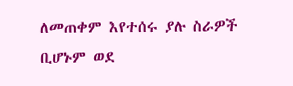ለመጠቀም እየተሰሩ ያሉ ስራዎች ቢሆኑም ወደ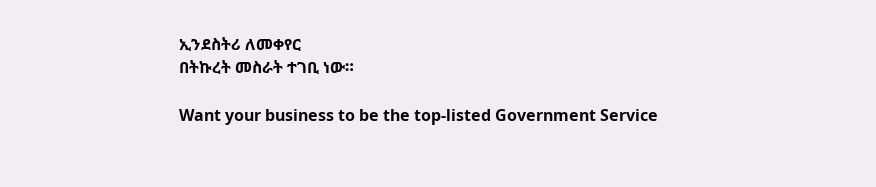ኢንደስትሪ ለመቀየር
በትኩረት መስራት ተገቢ ነው።

Want your business to be the top-listed Government Service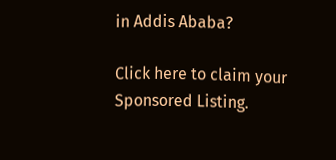in Addis Ababa?

Click here to claim your Sponsored Listing.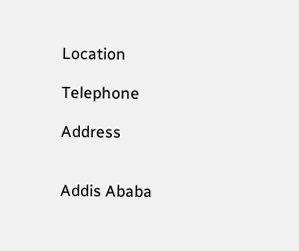Location

Telephone

Address


Addis Ababa